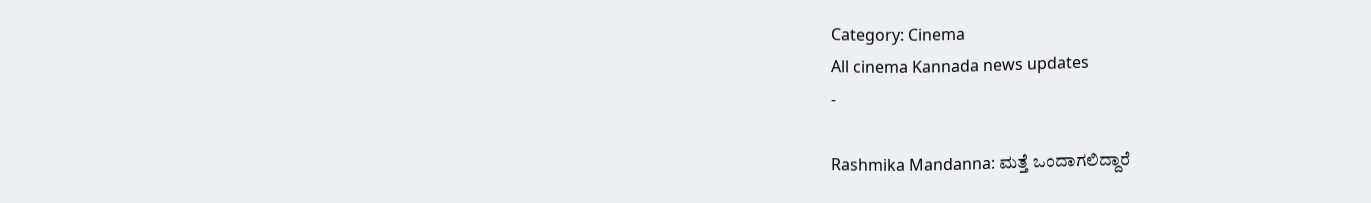Category: Cinema
All cinema Kannada news updates
-

Rashmika Mandanna: ಮತ್ತೆ ಒಂದಾಗಲಿದ್ದಾರೆ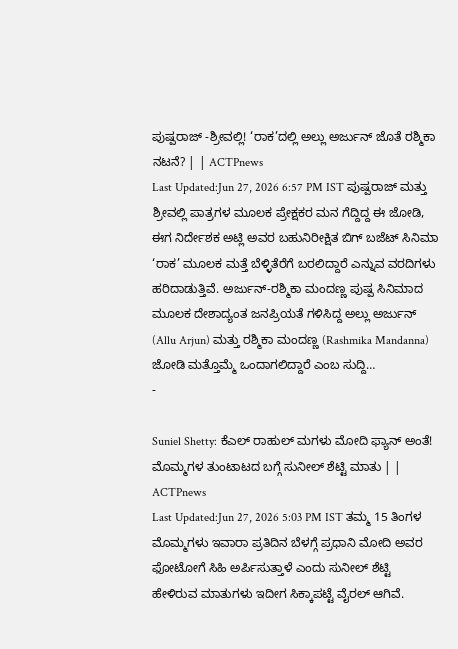ಪುಷ್ಪರಾಜ್ -ಶ್ರೀವಲ್ಲಿ! ‘ರಾಕ’ದಲ್ಲಿ ಅಲ್ಲು ಅರ್ಜುನ್ ಜೊತೆ ರಶ್ಮಿಕಾ ನಟನೆ? | | ACTPnews
Last Updated:Jun 27, 2026 6:57 PM IST ಪುಷ್ಪರಾಜ್ ಮತ್ತು ಶ್ರೀವಲ್ಲಿ ಪಾತ್ರಗಳ ಮೂಲಕ ಪ್ರೇಕ್ಷಕರ ಮನ ಗೆದ್ದಿದ್ದ ಈ ಜೋಡಿ, ಈಗ ನಿರ್ದೇಶಕ ಅಟ್ಲಿ ಅವರ ಬಹುನಿರೀಕ್ಷಿತ ಬಿಗ್ ಬಜೆಟ್ ಸಿನಿಮಾ ‘ರಾಕ’ ಮೂಲಕ ಮತ್ತೆ ಬೆಳ್ಳಿತೆರೆಗೆ ಬರಲಿದ್ದಾರೆ ಎನ್ನುವ ವರದಿಗಳು ಹರಿದಾಡುತ್ತಿವೆ. ಅರ್ಜುನ್-ರಶ್ಮಿಕಾ ಮಂದಣ್ಣ ಪುಷ್ಪ ಸಿನಿಮಾದ ಮೂಲಕ ದೇಶಾದ್ಯಂತ ಜನಪ್ರಿಯತೆ ಗಳಿಸಿದ್ದ ಅಲ್ಲು ಅರ್ಜುನ್ (Allu Arjun) ಮತ್ತು ರಶ್ಮಿಕಾ ಮಂದಣ್ಣ (Rashmika Mandanna) ಜೋಡಿ ಮತ್ತೊಮ್ಮೆ ಒಂದಾಗಲಿದ್ದಾರೆ ಎಂಬ ಸುದ್ದಿ…
-

Suniel Shetty: ಕೆಎಲ್ ರಾಹುಲ್ ಮಗಳು ಮೋದಿ ಫ್ಯಾನ್ ಅಂತೆ! ಮೊಮ್ಮಗಳ ತುಂಟಾಟದ ಬಗ್ಗೆ ಸುನೀಲ್ ಶೆಟ್ಟಿ ಮಾತು | | ACTPnews
Last Updated:Jun 27, 2026 5:03 PM IST ತಮ್ಮ 15 ತಿಂಗಳ ಮೊಮ್ಮಗಳು ಇವಾರಾ ಪ್ರತಿದಿನ ಬೆಳಗ್ಗೆ ಪ್ರಧಾನಿ ಮೋದಿ ಅವರ ಫೋಟೋಗೆ ಸಿಹಿ ಅರ್ಪಿಸುತ್ತಾಳೆ ಎಂದು ಸುನೀಲ್ ಶೆಟ್ಟಿ ಹೇಳಿರುವ ಮಾತುಗಳು ಇದೀಗ ಸಿಕ್ಕಾಪಟ್ಟೆ ವೈರಲ್ ಆಗಿವೆ.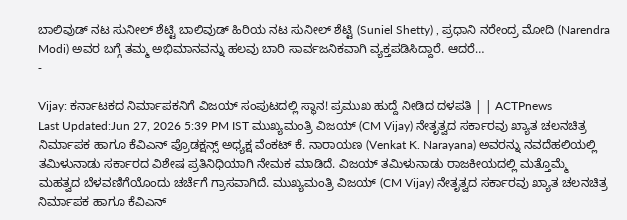ಬಾಲಿವುಡ್ ನಟ ಸುನೀಲ್ ಶೆಟ್ಟಿ ಬಾಲಿವುಡ್ ಹಿರಿಯ ನಟ ಸುನೀಲ್ ಶೆಟ್ಟಿ (Suniel Shetty) , ಪ್ರಧಾನಿ ನರೇಂದ್ರ ಮೋದಿ (Narendra Modi) ಅವರ ಬಗ್ಗೆ ತಮ್ಮ ಅಭಿಮಾನವನ್ನು ಹಲವು ಬಾರಿ ಸಾರ್ವಜನಿಕವಾಗಿ ವ್ಯಕ್ತಪಡಿಸಿದ್ದಾರೆ. ಆದರೆ…
-

Vijay: ಕರ್ನಾಟಕದ ನಿರ್ಮಾಪಕನಿಗೆ ವಿಜಯ್ ಸಂಪುಟದಲ್ಲಿ ಸ್ಥಾನ! ಪ್ರಮುಖ ಹುದ್ದೆ ನೀಡಿದ ದಳಪತಿ | | ACTPnews
Last Updated:Jun 27, 2026 5:39 PM IST ಮುಖ್ಯಮಂತ್ರಿ ವಿಜಯ್ (CM Vijay) ನೇತೃತ್ವದ ಸರ್ಕಾರವು ಖ್ಯಾತ ಚಲನಚಿತ್ರ ನಿರ್ಮಾಪಕ ಹಾಗೂ ಕೆವಿಎನ್ ಪ್ರೊಡಕ್ಷನ್ಸ್ ಅಧ್ಯಕ್ಷ ವೆಂಕಟ್ ಕೆ. ನಾರಾಯಣ (Venkat K. Narayana) ಅವರನ್ನು ನವದೆಹಲಿಯಲ್ಲಿ ತಮಿಳುನಾಡು ಸರ್ಕಾರದ ವಿಶೇಷ ಪ್ರತಿನಿಧಿಯಾಗಿ ನೇಮಕ ಮಾಡಿದೆ. ವಿಜಯ್ ತಮಿಳುನಾಡು ರಾಜಕೀಯದಲ್ಲಿ ಮತ್ತೊಮ್ಮೆ ಮಹತ್ವದ ಬೆಳವಣಿಗೆಯೊಂದು ಚರ್ಚೆಗೆ ಗ್ರಾಸವಾಗಿದೆ. ಮುಖ್ಯಮಂತ್ರಿ ವಿಜಯ್ (CM Vijay) ನೇತೃತ್ವದ ಸರ್ಕಾರವು ಖ್ಯಾತ ಚಲನಚಿತ್ರ ನಿರ್ಮಾಪಕ ಹಾಗೂ ಕೆವಿಎನ್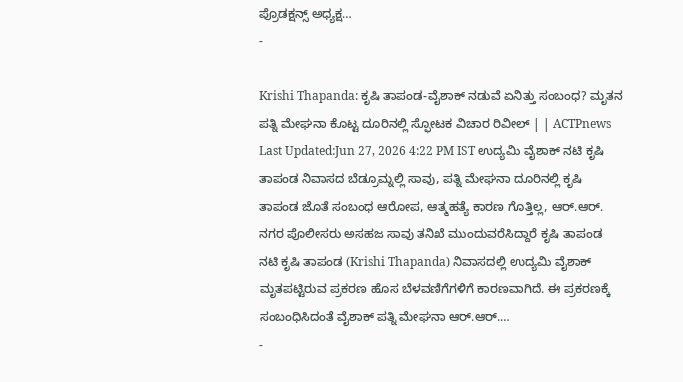ಪ್ರೊಡಕ್ಷನ್ಸ್ ಅಧ್ಯಕ್ಷ…
-

Krishi Thapanda: ಕೃಷಿ ತಾಪಂಡ-ವೈಶಾಕ್ ನಡುವೆ ಏನಿತ್ತು ಸಂಬಂಧ? ಮೃತನ ಪತ್ನಿ ಮೇಘನಾ ಕೊಟ್ಟ ದೂರಿನಲ್ಲಿ ಸ್ಫೋಟಕ ವಿಚಾರ ರಿವೀಲ್ | | ACTPnews
Last Updated:Jun 27, 2026 4:22 PM IST ಉದ್ಯಮಿ ವೈಶಾಕ್ ನಟಿ ಕೃಷಿ ತಾಪಂಡ ನಿವಾಸದ ಬೆಡ್ರೂಮ್ನಲ್ಲಿ ಸಾವು, ಪತ್ನಿ ಮೇಘನಾ ದೂರಿನಲ್ಲಿ ಕೃಷಿ ತಾಪಂಡ ಜೊತೆ ಸಂಬಂಧ ಆರೋಪ, ಆತ್ಮಹತ್ಯೆ ಕಾರಣ ಗೊತ್ತಿಲ್ಲ, ಆರ್.ಆರ್. ನಗರ ಪೊಲೀಸರು ಅಸಹಜ ಸಾವು ತನಿಖೆ ಮುಂದುವರೆಸಿದ್ದಾರೆ ಕೃಷಿ ತಾಪಂಡ ನಟಿ ಕೃಷಿ ತಾಪಂಡ (Krishi Thapanda) ನಿವಾಸದಲ್ಲಿ ಉದ್ಯಮಿ ವೈಶಾಕ್ ಮೃತಪಟ್ಟಿರುವ ಪ್ರಕರಣ ಹೊಸ ಬೆಳವಣಿಗೆಗಳಿಗೆ ಕಾರಣವಾಗಿದೆ. ಈ ಪ್ರಕರಣಕ್ಕೆ ಸಂಬಂಧಿಸಿದಂತೆ ವೈಶಾಕ್ ಪತ್ನಿ ಮೇಘನಾ ಆರ್.ಆರ್.…
-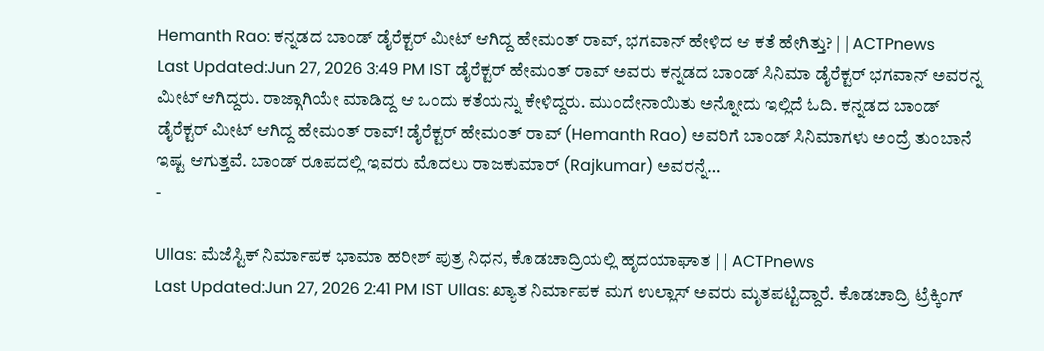Hemanth Rao: ಕನ್ನಡದ ಬಾಂಡ್ ಡೈರೆಕ್ಟರ್ ಮೀಟ್ ಆಗಿದ್ದ ಹೇಮಂತ್ ರಾವ್, ಭಗವಾನ್ ಹೇಳಿದ ಆ ಕತೆ ಹೇಗಿತ್ತು? | | ACTPnews
Last Updated:Jun 27, 2026 3:49 PM IST ಡೈರೆಕ್ಟರ್ ಹೇಮಂತ್ ರಾವ್ ಅವರು ಕನ್ನಡದ ಬಾಂಡ್ ಸಿನಿಮಾ ಡೈರೆಕ್ಟರ್ ಭಗವಾನ್ ಅವರನ್ನ ಮೀಟ್ ಆಗಿದ್ದರು. ರಾಜ್ಗಾಗಿಯೇ ಮಾಡಿದ್ದ ಆ ಒಂದು ಕತೆಯನ್ನು ಕೇಳಿದ್ದರು. ಮುಂದೇನಾಯಿತು ಅನ್ನೋದು ಇಲ್ಲಿದೆ ಓದಿ. ಕನ್ನಡದ ಬಾಂಡ್ ಡೈರೆಕ್ಟರ್ ಮೀಟ್ ಆಗಿದ್ದ ಹೇಮಂತ್ ರಾವ್! ಡೈರೆಕ್ಟರ್ ಹೇಮಂತ್ ರಾವ್ (Hemanth Rao) ಅವರಿಗೆ ಬಾಂಡ್ ಸಿನಿಮಾಗಳು ಅಂದ್ರೆ ತುಂಬಾನೆ ಇಷ್ಟ ಆಗುತ್ತವೆ. ಬಾಂಡ್ ರೂಪದಲ್ಲಿ ಇವರು ಮೊದಲು ರಾಜಕುಮಾರ್ (Rajkumar) ಅವರನ್ನೆ…
-

Ullas: ಮೆಜೆಸ್ಟಿಕ್ ನಿರ್ಮಾಪಕ ಭಾಮಾ ಹರೀಶ್ ಪುತ್ರ ನಿಧನ, ಕೊಡಚಾದ್ರಿಯಲ್ಲಿ ಹೃದಯಾಘಾತ | | ACTPnews
Last Updated:Jun 27, 2026 2:41 PM IST Ullas: ಖ್ಯಾತ ನಿರ್ಮಾಪಕ ಮಗ ಉಲ್ಲಾಸ್ ಅವರು ಮೃತಪಟ್ಟಿದ್ದಾರೆ. ಕೊಡಚಾದ್ರಿ ಟ್ರೆಕ್ಕಿಂಗ್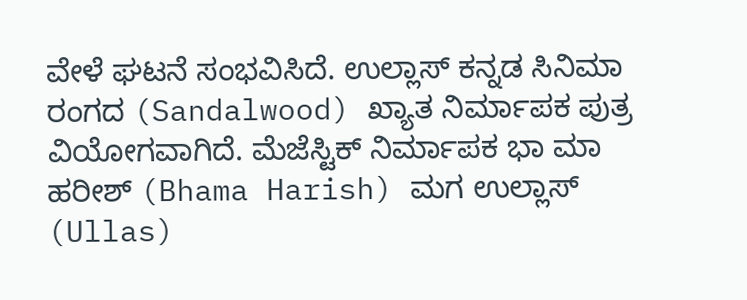ವೇಳೆ ಘಟನೆ ಸಂಭವಿಸಿದೆ. ಉಲ್ಲಾಸ್ ಕನ್ನಡ ಸಿನಿಮಾ ರಂಗದ (Sandalwood) ಖ್ಯಾತ ನಿರ್ಮಾಪಕ ಪುತ್ರ ವಿಯೋಗವಾಗಿದೆ. ಮೆಜೆಸ್ಟಿಕ್ ನಿರ್ಮಾಪಕ ಭಾ ಮಾ ಹರೀಶ್ (Bhama Harish) ಮಗ ಉಲ್ಲಾಸ್ (Ullas)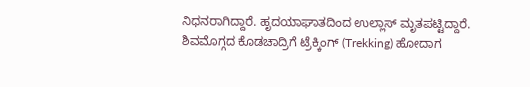ನಿಧನರಾಗಿದ್ದಾರೆ. ಹೃದಯಾಘಾತದಿಂದ ಉಲ್ಲಾಸ್ ಮೃತಪಟ್ಟಿದ್ದಾರೆ. ಶಿವಮೊಗ್ಗದ ಕೊಡಚಾದ್ರಿಗೆ ಟ್ರೆಕ್ಕಿಂಗ್ (Trekking) ಹೋದಾಗ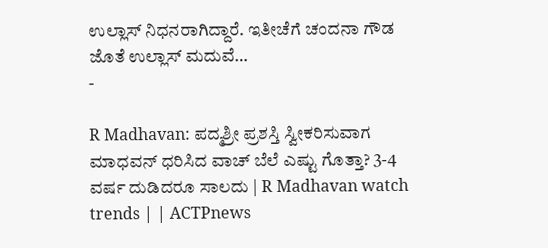ಉಲ್ಲಾಸ್ ನಿಧನರಾಗಿದ್ದಾರೆ. ಇತೀಚೆಗೆ ಚಂದನಾ ಗೌಡ ಜೊತೆ ಉಲ್ಲಾಸ್ ಮದುವೆ…
-

R Madhavan: ಪದ್ಮಶ್ರೀ ಪ್ರಶಸ್ತಿ ಸ್ವೀಕರಿಸುವಾಗ ಮಾಧವನ್ ಧರಿಸಿದ ವಾಚ್ ಬೆಲೆ ಎಷ್ಟು ಗೊತ್ತಾ? 3-4 ವರ್ಷ ದುಡಿದರೂ ಸಾಲದು | R Madhavan watch trends | | ACTPnews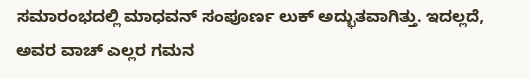ಸಮಾರಂಭದಲ್ಲಿ ಮಾಧವನ್ ಸಂಪೂರ್ಣ ಲುಕ್ ಅದ್ಭುತವಾಗಿತ್ತು. ಇದಲ್ಲದೆ, ಅವರ ವಾಚ್ ಎಲ್ಲರ ಗಮನ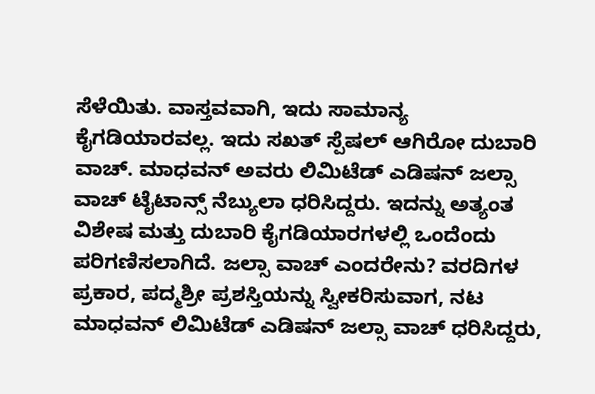ಸೆಳೆಯಿತು. ವಾಸ್ತವವಾಗಿ, ಇದು ಸಾಮಾನ್ಯ ಕೈಗಡಿಯಾರವಲ್ಲ. ಇದು ಸಖತ್ ಸ್ಪೆಷಲ್ ಆಗಿರೋ ದುಬಾರಿ ವಾಚ್. ಮಾಧವನ್ ಅವರು ಲಿಮಿಟೆಡ್ ಎಡಿಷನ್ ಜಲ್ಸಾ ವಾಚ್ ಟೈಟಾನ್ಸ್ ನೆಬ್ಯುಲಾ ಧರಿಸಿದ್ದರು. ಇದನ್ನು ಅತ್ಯಂತ ವಿಶೇಷ ಮತ್ತು ದುಬಾರಿ ಕೈಗಡಿಯಾರಗಳಲ್ಲಿ ಒಂದೆಂದು ಪರಿಗಣಿಸಲಾಗಿದೆ. ಜಲ್ಸಾ ವಾಚ್ ಎಂದರೇನು? ವರದಿಗಳ ಪ್ರಕಾರ, ಪದ್ಮಶ್ರೀ ಪ್ರಶಸ್ತಿಯನ್ನು ಸ್ವೀಕರಿಸುವಾಗ, ನಟ ಮಾಧವನ್ ಲಿಮಿಟೆಡ್ ಎಡಿಷನ್ ಜಲ್ಸಾ ವಾಚ್ ಧರಿಸಿದ್ದರು,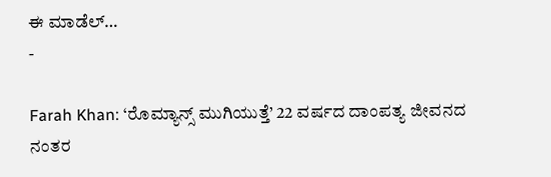ಈ ಮಾಡೆಲ್…
-

Farah Khan: ‘ರೊಮ್ಯಾನ್ಸ್ ಮುಗಿಯುತ್ತೆ’ 22 ವರ್ಷದ ದಾಂಪತ್ಯ ಜೀವನದ ನಂತರ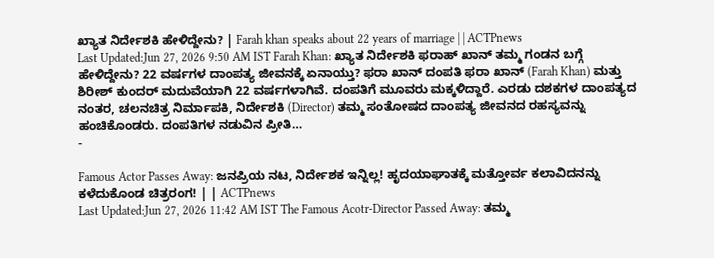ಖ್ಯಾತ ನಿರ್ದೇಶಕಿ ಹೇಳಿದ್ದೇನು? | Farah khan speaks about 22 years of marriage | | ACTPnews
Last Updated:Jun 27, 2026 9:50 AM IST Farah Khan: ಖ್ಯಾತ ನಿರ್ದೇಶಕಿ ಫರಾಹ್ ಖಾನ್ ತಮ್ಮ ಗಂಡನ ಬಗ್ಗೆ ಹೇಳಿದ್ದೇನು? 22 ವರ್ಷಗಳ ದಾಂಪತ್ಯ ಜೀವನಕ್ಕೆ ಏನಾಯ್ತು? ಫರಾ ಖಾನ್ ದಂಪತಿ ಫರಾ ಖಾನ್ (Farah Khan) ಮತ್ತು ಶಿರೀಶ್ ಕುಂದರ್ ಮದುವೆಯಾಗಿ 22 ವರ್ಷಗಳಾಗಿವೆ. ದಂಪತಿಗೆ ಮೂವರು ಮಕ್ಕಳಿದ್ದಾರೆ. ಎರಡು ದಶಕಗಳ ದಾಂಪತ್ಯದ ನಂತರ, ಚಲನಚಿತ್ರ ನಿರ್ಮಾಪಕಿ, ನಿರ್ದೇಶಕಿ (Director) ತಮ್ಮ ಸಂತೋಷದ ದಾಂಪತ್ಯ ಜೀವನದ ರಹಸ್ಯವನ್ನು ಹಂಚಿಕೊಂಡರು. ದಂಪತಿಗಳ ನಡುವಿನ ಪ್ರೀತಿ…
-

Famous Actor Passes Away: ಜನಪ್ರಿಯ ನಟ, ನಿರ್ದೇಶಕ ಇನ್ನಿಲ್ಲ! ಹೃದಯಾಘಾತಕ್ಕೆ ಮತ್ತೋರ್ವ ಕಲಾವಿದನನ್ನು ಕಳೆದುಕೊಂಡ ಚಿತ್ರರಂಗ! | | ACTPnews
Last Updated:Jun 27, 2026 11:42 AM IST The Famous Acotr-Director Passed Away: ತಮ್ಮ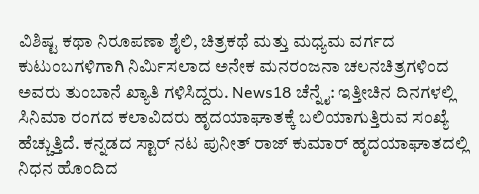ವಿಶಿಷ್ಟ ಕಥಾ ನಿರೂಪಣಾ ಶೈಲಿ, ಚಿತ್ರಕಥೆ ಮತ್ತು ಮಧ್ಯಮ ವರ್ಗದ ಕುಟುಂಬಗಳಿಗಾಗಿ ನಿರ್ಮಿಸಲಾದ ಅನೇಕ ಮನರಂಜನಾ ಚಲನಚಿತ್ರಗಳಿಂದ ಅವರು ತುಂಬಾನೆ ಖ್ಯಾತಿ ಗಳಿಸಿದ್ದರು. News18 ಚೆನ್ನೈ: ಇತ್ತೀಚಿನ ದಿನಗಳಲ್ಲಿ ಸಿನಿಮಾ ರಂಗದ ಕಲಾವಿದರು ಹೃದಯಾಘಾತಕ್ಕೆ ಬಲಿಯಾಗುತ್ತಿರುವ ಸಂಖ್ಯೆ ಹೆಚ್ಚುತ್ತಿದೆ. ಕನ್ನಡದ ಸ್ಟಾರ್ ನಟ ಪುನೀತ್ ರಾಜ್ ಕುಮಾರ್ ಹೃದಯಾಘಾತದಲ್ಲಿ ನಿಧನ ಹೊಂದಿದ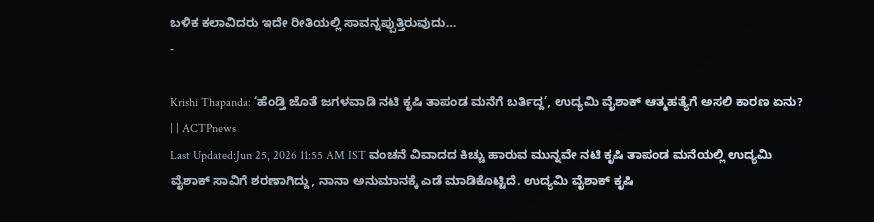ಬಳಿಕ ಕಲಾವಿದರು ಇದೇ ರೀತಿಯಲ್ಲಿ ಸಾವನ್ನಪ್ಪುತ್ತಿರುವುದು…
-

Krishi Thapanda: ‘ಹೆಂಡ್ತಿ ಜೊತೆ ಜಗಳವಾಡಿ ನಟಿ ಕೃಷಿ ತಾಪಂಡ ಮನೆಗೆ ಬರ್ತಿದ್ದ’, ಉದ್ಯಮಿ ವೈಶಾಕ್ ಆತ್ಮಹತ್ಯೆಗೆ ಅಸಲಿ ಕಾರಣ ಏನು? | | ACTPnews
Last Updated:Jun 25, 2026 11:55 AM IST ವಂಚನೆ ವಿವಾದದ ಕಿಚ್ಚು ಹಾರುವ ಮುನ್ನವೇ ನಟಿ ಕೃಷಿ ತಾಪಂಡ ಮನೆಯಲ್ಲಿ ಉದ್ಯಮಿ ವೈಶಾಕ್ ಸಾವಿಗೆ ಶರಣಾಗಿದ್ದು, ನಾನಾ ಅನುಮಾನಕ್ಕೆ ಎಡೆ ಮಾಡಿಕೊಟ್ಟಿದೆ. ಉದ್ಯಮಿ ವೈಶಾಕ್ ಕೃಷಿ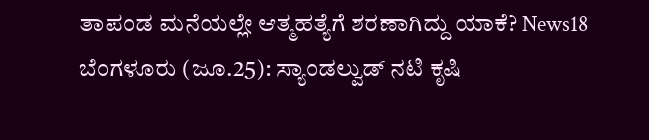ತಾಪಂಡ ಮನೆಯಲ್ಲೇ ಆತ್ಮಹತ್ಯೆಗೆ ಶರಣಾಗಿದ್ದು ಯಾಕೆ? News18 ಬೆಂಗಳೂರು (ಜೂ.25): ಸ್ಯಾಂಡಲ್ವುಡ್ ನಟಿ ಕೃಷಿ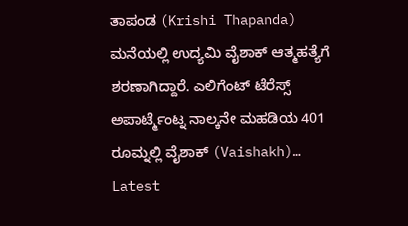ತಾಪಂಡ (Krishi Thapanda) ಮನೆಯಲ್ಲಿ ಉದ್ಯಮಿ ವೈಶಾಕ್ ಆತ್ಮಹತ್ಯೆಗೆ ಶರಣಾಗಿದ್ದಾರೆ. ಎಲಿಗೆಂಟ್ ಟೆರೆಸ್ಸ್ ಅಪಾರ್ಟ್ಮೆಂಟ್ನ ನಾಲ್ಕನೇ ಮಹಡಿಯ 401 ರೂಮ್ನಲ್ಲಿ ವೈಶಾಕ್ (Vaishakh)…
Latest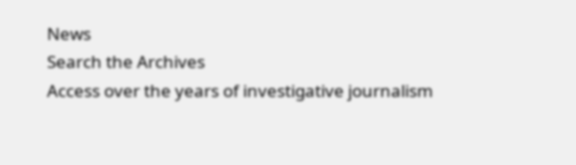News
Search the Archives
Access over the years of investigative journalism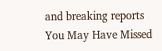and breaking reports
You May Have Missed